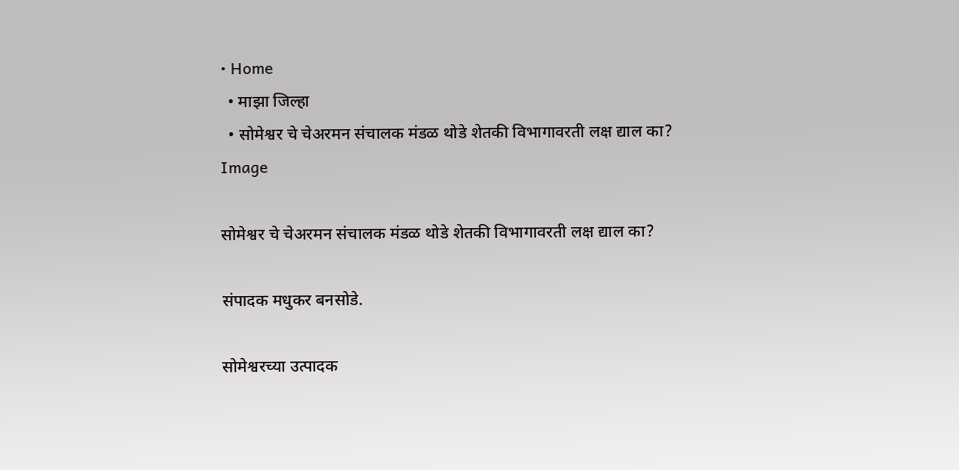• Home
  • माझा जिल्हा
  • सोमेश्वर चे चेअरमन संचालक मंडळ थोडे शेतकी विभागावरती लक्ष द्याल का?
Image

सोमेश्वर चे चेअरमन संचालक मंडळ थोडे शेतकी विभागावरती लक्ष द्याल का?

संपादक मधुकर बनसोडे.

सोमेश्वरच्या उत्पादक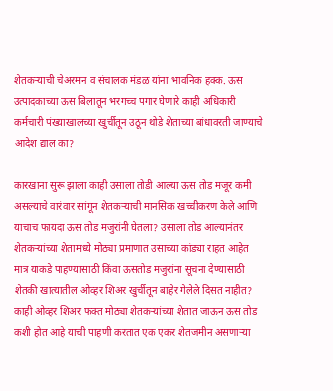शेतकऱ्याची चेअरमन व संचालक मंडळ यांना भावनिक हक्क. ऊस उत्पादकाच्या ऊस बिलातून भरगच्च पगार घेणारे काही अधिकारी कर्मचारी पंख्याखालच्या खुर्चीतून उठून थोडे शेताच्या बांधावरती जाण्याचे आदेश द्याल का?

कारखाना सुरू झाला काही उसाला तोडी आल्या ऊस तोड मजूर कमी असल्याचे वारंवार सांगून शेतकऱ्याची मानसिक खच्चीकरण केले आणि याचाच फायदा ऊस तोड मजुरांनी घेतला? उसाला तोड आल्यानंतर शेतकऱ्यांच्या शेतामध्ये मोठ्या प्रमाणात उसाच्या कांड्या राहत आहेत मात्र याकडे पाहण्यासाठी किंवा ऊसतोड मजुरांना सूचना देण्यासाठी शेतकी खात्यातील ओव्हर शिअर खुर्चीतून बाहेर गेलेले दिसत नाहीत? काही ओव्हर शिअर फक्त मोठ्या शेतकऱ्यांच्या शेतात जाऊन ऊस तोड कशी होत आहे याची पाहणी करतात एक एकर शेतजमीन असणाऱ्या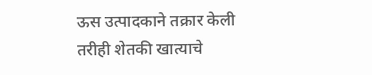ऊस उत्पादकाने तक्रार केली तरीही शेतकी खात्याचे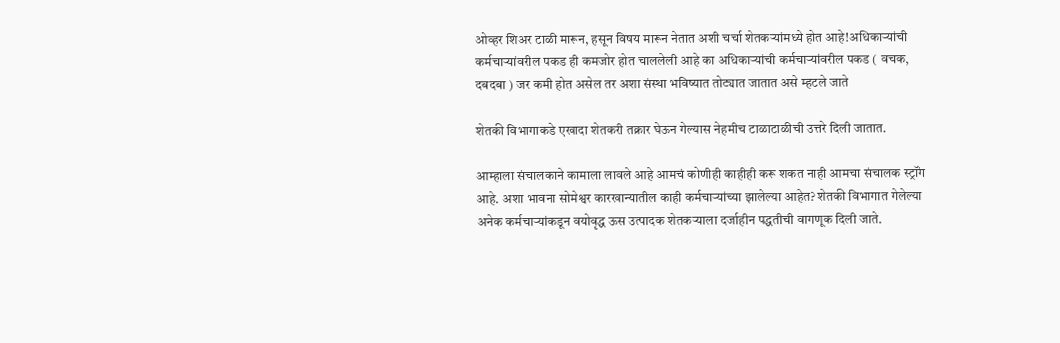ओव्हर शिअर टाळी मारून, हसून विषय मारून नेतात अशी चर्चा शेतकऱ्यांमध्ये होत आहे!अधिकाऱ्यांची कर्मचाऱ्यांवरील पकड ही कमजोर होत चाललेली आहे का अधिकाऱ्यांची कर्मचाऱ्यांवरील पकड ( वचक, दबदबा ) जर कमी होत असेल तर अशा संस्था भविष्यात तोट्यात जातात असे म्हटले जाते

शेतकी विभागाकडे एखादा शेतकरी तक्रार घेऊन गेल्यास नेहमीच टाळाटाळीची उत्तरे दिली जातात.

आम्हाला संचालकाने कामाला लावले आहे आमचं कोणीही काहीही करू शकत नाही आमचा संचालक स्ट्रॉंग आहे. अशा भावना सोमेश्वर कारखान्यातील काही कर्मचाऱ्यांच्या झालेल्या आहेत? शेतकी विभागात गेलेल्या अनेक कर्मचाऱ्यांकडून वयोवृद्ध ऊस उत्पादक शेतकऱ्याला दर्जाहीन पद्धतीची वागणूक दिली जाते.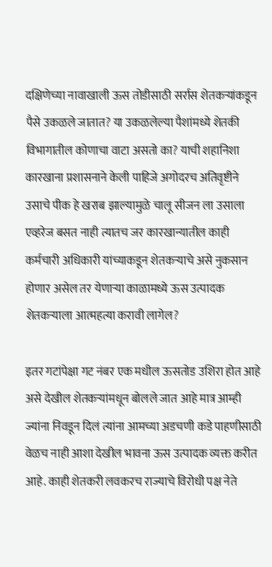दक्षिणेच्या नावाखाली ऊस तोडीसाठी सर्रास शेतकऱ्यांकडून पैसे उकळले जातात? या उकळलेल्या पैशांमध्ये शेतकी विभागातील कोणाचा वाटा असतो का? याची शहानिशा कारखाना प्रशासनाने केली पाहिजे अगोदरच अतिवृष्टीने उसाचे पीक हे खराब झाल्यामुळे चालू सीजन ला उसाला एव्हरेज बसत नाही त्यातच जर कारखान्यातील काही कर्मचारी अधिकारी यांच्याकडून शेतकऱ्याचे असे नुकसान होणार असेल तर येणाऱ्या काळामध्ये ऊस उत्पादक शेतकऱ्याला आत्महत्या करावी लागेल?

इतर गटांपेक्षा गट नंबर एक मधील ऊसतोड उशिरा होत आहे असे देखील शेतकऱ्यांमधून बोलले जात आहे मात्र आम्ही ज्यांना निवडून दिलं त्यांना आमच्या अडचणी कडे पाहणीसाठी वेळच नाही आशा देखील भावना ऊस उत्पादक व्यक्त करीत आहे. काही शेतकरी लवकरच राज्याचे विरोधी पक्ष नेते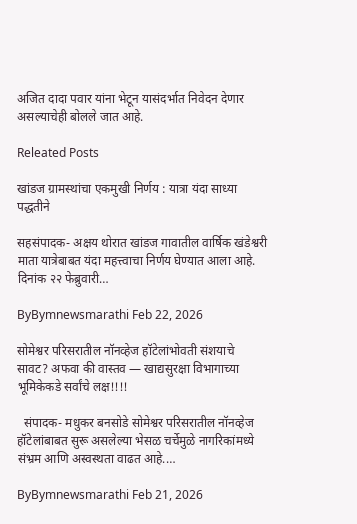अजित दादा पवार यांना भेटून यासंदर्भात निवेदन देणार असल्याचेही बोलले जात आहे.

Releated Posts

खांडज ग्रामस्थांचा एकमुखी निर्णय : यात्रा यंदा साध्या पद्धतीने

सहसंपादक- अक्षय थोरात खांडज गावातील वार्षिक खंडेश्वरी माता यात्रेबाबत यंदा महत्त्वाचा निर्णय घेण्यात आला आहे. दिनांक २२ फेब्रुवारी…

ByBymnewsmarathi Feb 22, 2026

सोमेश्वर परिसरातील नॉनव्हेज हॉटेलांभोवती संशयाचे सावट? अफवा की वास्तव — खाद्यसुरक्षा विभागाच्या भूमिकेकडे सर्वांचे लक्ष!!!!

  संपादक- मधुकर बनसोडे सोमेश्वर परिसरातील नॉनव्हेज हॉटेलांबाबत सुरू असलेल्या भेसळ चर्चेमुळे नागरिकांमध्ये संभ्रम आणि अस्वस्थता वाढत आहे.…

ByBymnewsmarathi Feb 21, 2026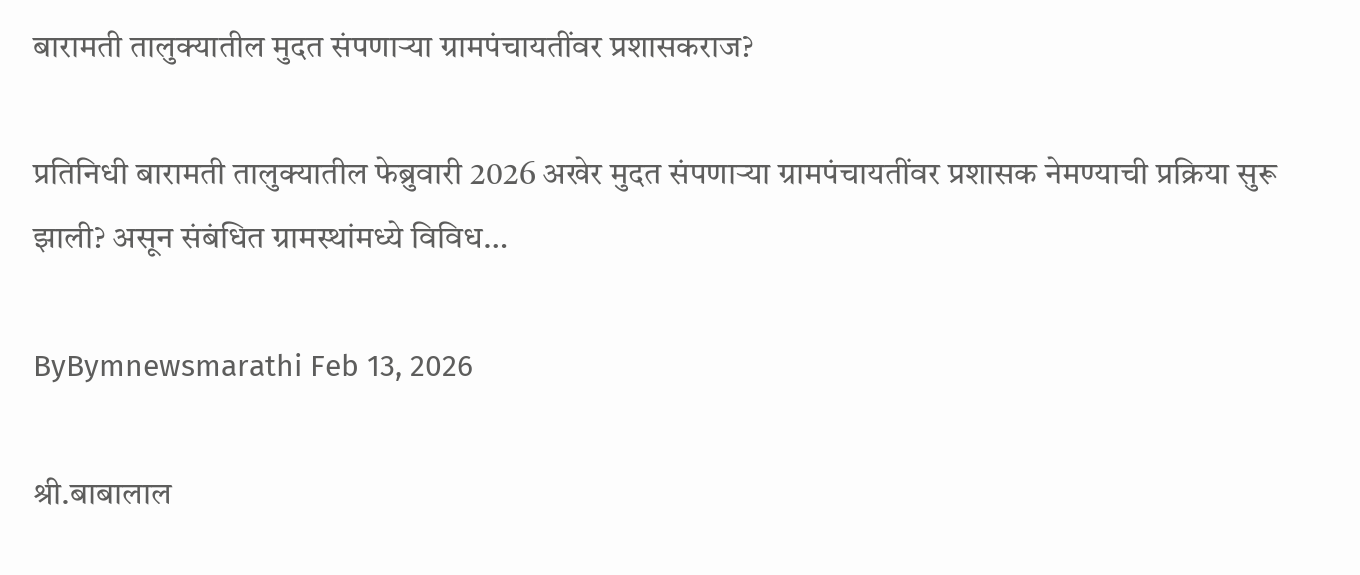बारामती तालुक्यातील मुदत संपणाऱ्या ग्रामपंचायतींवर प्रशासकराज?

प्रतिनिधी बारामती तालुक्यातील फेब्रुवारी 2026 अखेर मुदत संपणाऱ्या ग्रामपंचायतींवर प्रशासक नेमण्याची प्रक्रिया सुरू झाली? असून संबंधित ग्रामस्थांमध्ये विविध…

ByBymnewsmarathi Feb 13, 2026

श्री.बाबालाल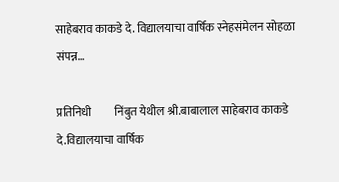साहेबराव काकडे दे. विद्यालयाचा वार्षिक स्नेहसंमेलन सोहळा संपन्न…

प्रतिनिधी          निंबुत येथील श्री.बाबालाल साहेबराव काकडे दे.विद्यालयाचा वार्षिक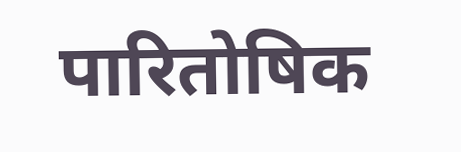पारितोषिक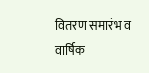वितरण समारंभ व वार्षिक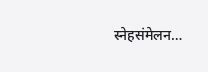स्नेहसंमेलन…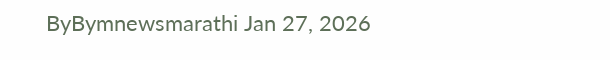ByBymnewsmarathi Jan 27, 2026